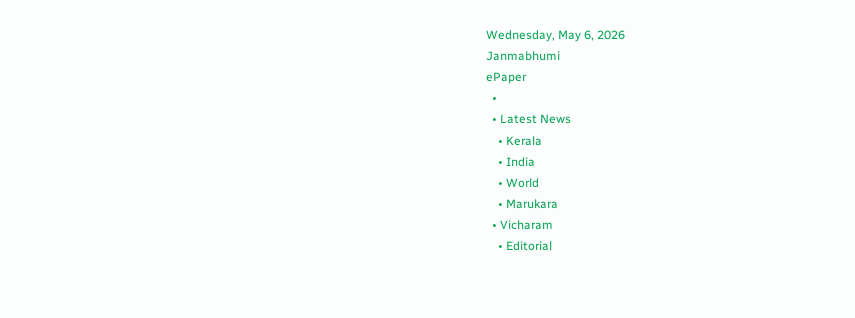Wednesday, May 6, 2026
Janmabhumi
ePaper
  •
  • Latest News
    • Kerala
    • India
    • World
    • Marukara
  • Vicharam
    • Editorial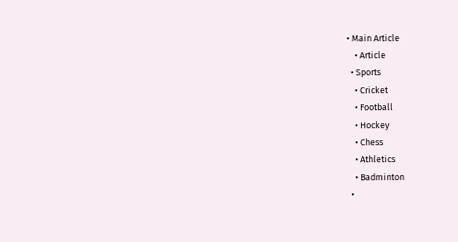• Main Article
    • Article
  • Sports
    • Cricket
    • Football
    • Hockey
    • Chess
    • Athletics
    • Badminton
  •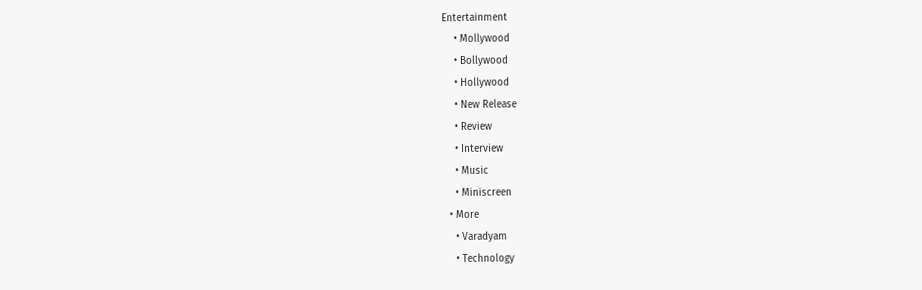Entertainment
    • Mollywood
    • Bollywood
    • Hollywood
    • New Release
    • Review
    • Interview
    • Music
    • Miniscreen
  • More
    • Varadyam
    • Technology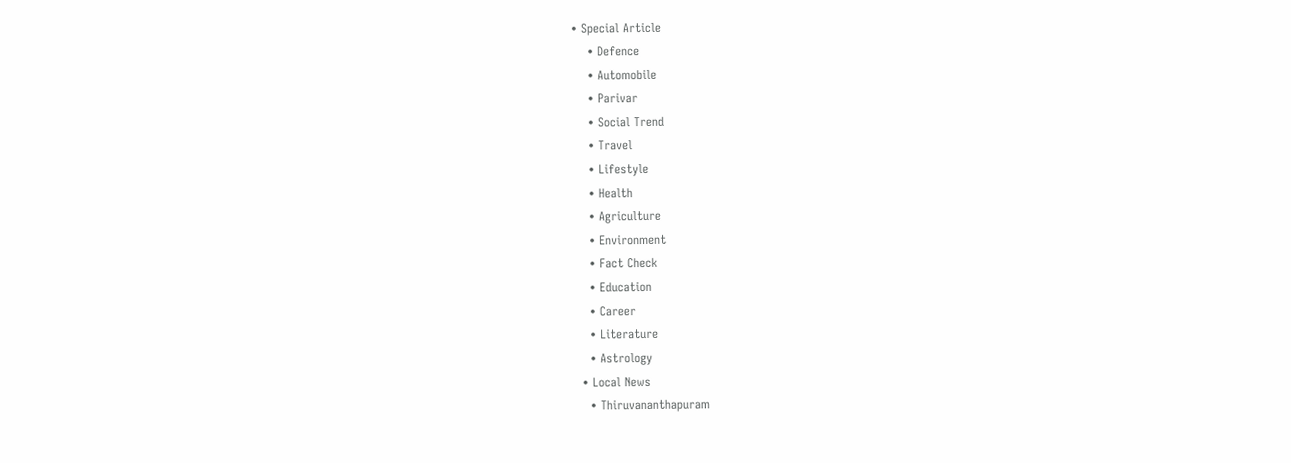• Special Article
    • Defence
    • Automobile
    • Parivar
    • Social Trend
    • Travel
    • Lifestyle
    • Health
    • Agriculture
    • Environment
    • Fact Check
    • Education
    • Career
    • Literature
    • Astrology
  • Local News
    • Thiruvananthapuram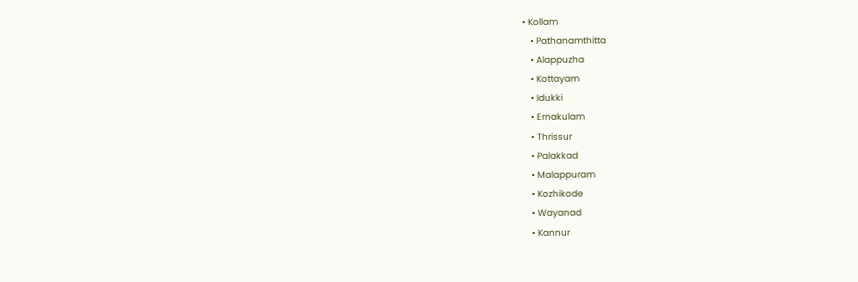• Kollam
    • Pathanamthitta
    • Alappuzha
    • Kottayam
    • Idukki
    • Ernakulam
    • Thrissur
    • Palakkad
    • Malappuram
    • Kozhikode
    • Wayanad
    • Kannur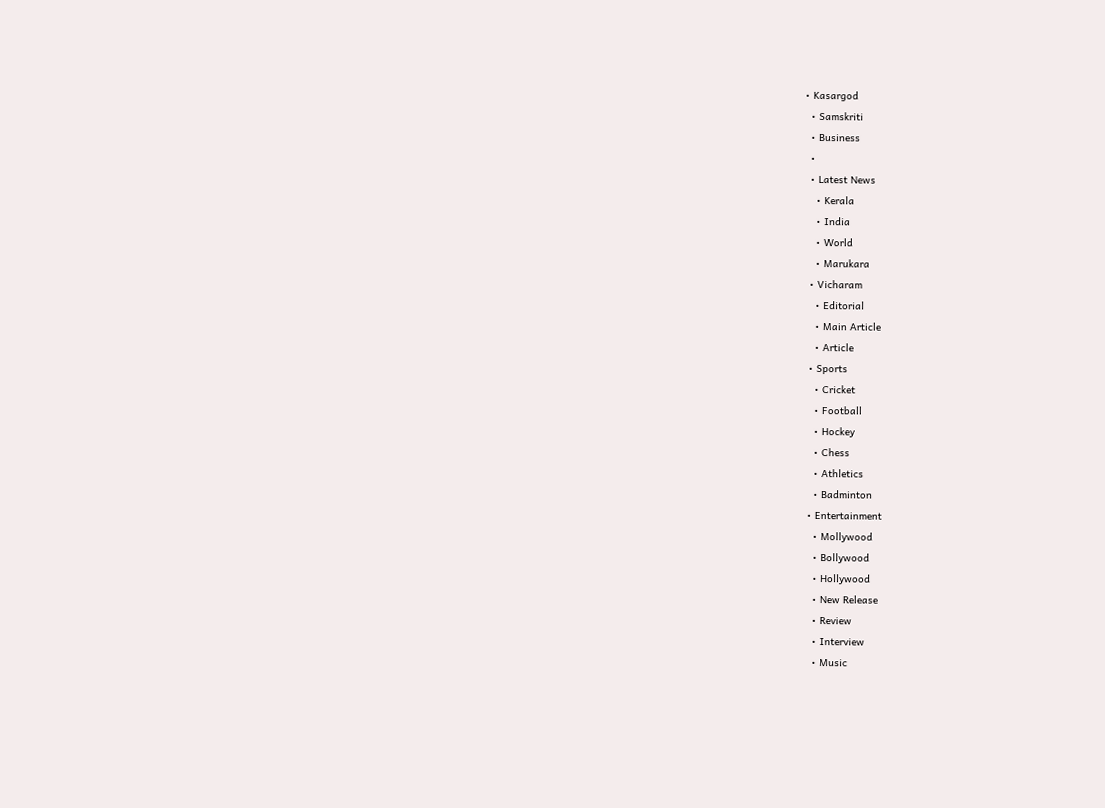• Kasargod
  • Samskriti
  • Business
  •
  • Latest News
    • Kerala
    • India
    • World
    • Marukara
  • Vicharam
    • Editorial
    • Main Article
    • Article
  • Sports
    • Cricket
    • Football
    • Hockey
    • Chess
    • Athletics
    • Badminton
  • Entertainment
    • Mollywood
    • Bollywood
    • Hollywood
    • New Release
    • Review
    • Interview
    • Music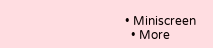• Miniscreen
  • More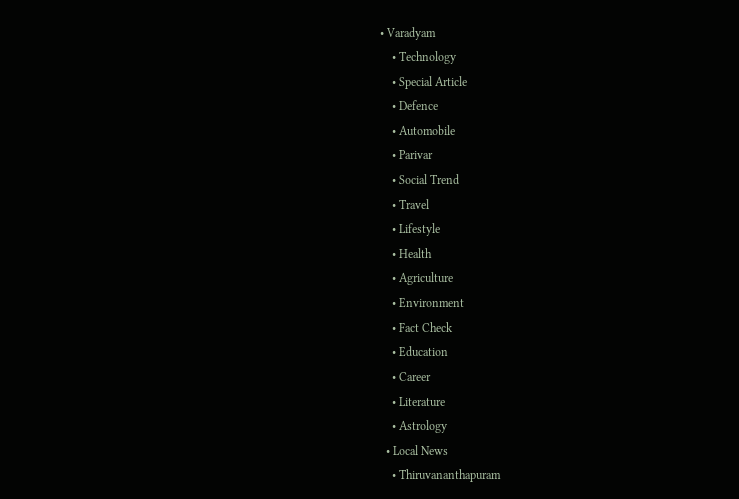• Varadyam
    • Technology
    • Special Article
    • Defence
    • Automobile
    • Parivar
    • Social Trend
    • Travel
    • Lifestyle
    • Health
    • Agriculture
    • Environment
    • Fact Check
    • Education
    • Career
    • Literature
    • Astrology
  • Local News
    • Thiruvananthapuram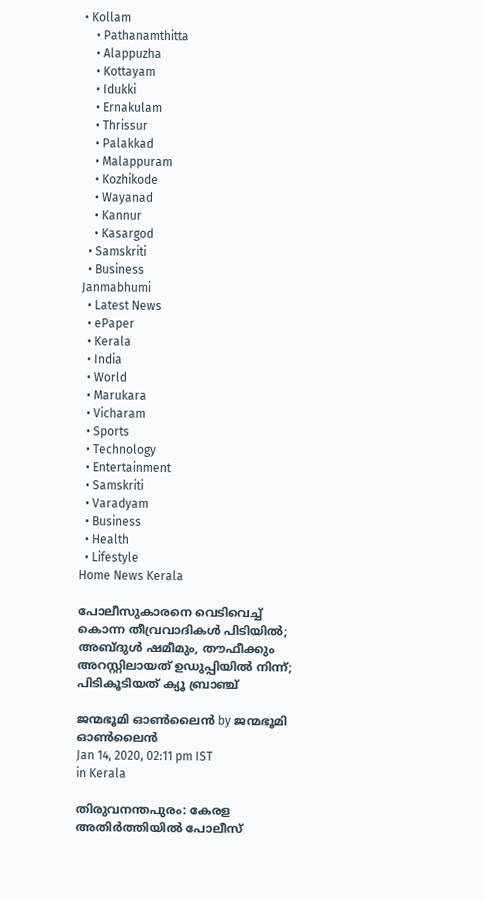• Kollam
    • Pathanamthitta
    • Alappuzha
    • Kottayam
    • Idukki
    • Ernakulam
    • Thrissur
    • Palakkad
    • Malappuram
    • Kozhikode
    • Wayanad
    • Kannur
    • Kasargod
  • Samskriti
  • Business
Janmabhumi
  • Latest News
  • ePaper
  • Kerala
  • India
  • World
  • Marukara
  • Vicharam
  • Sports
  • Technology
  • Entertainment
  • Samskriti
  • Varadyam
  • Business
  • Health
  • Lifestyle
Home News Kerala

പോലീസുകാരനെ വെടിവെച്ച് കൊന്ന തീവ്രവാദികള്‍ പിടിയില്‍; അബ്ദുള്‍ ഷമീമും, തൗഫീക്കും അറസ്റ്റിലായത് ഉഡുപ്പിയില്‍ നിന്ന്; പിടികൂടിയത് ക്യൂ ബ്രാഞ്ച്

ജന്മഭൂമി ഓണ്‍ലൈന്‍ by ജന്മഭൂമി ഓണ്‍ലൈന്‍
Jan 14, 2020, 02:11 pm IST
in Kerala

തിരുവനന്തപുരം: കേരള അതിര്‍ത്തിയില്‍ പോലീസ്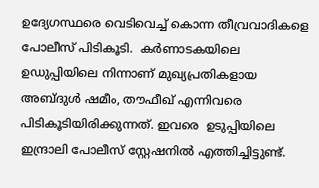ഉദ്യേഗസ്ഥരെ വെടിവെച്ച് കൊന്ന തീവ്രവാദികളെ പോലീസ് പിടികൂടി.  കര്‍ണാടകയിലെ ഉഡുപ്പിയിലെ നിന്നാണ് മുഖ്യപ്രതികളായ അബ്ദുള്‍ ഷമീം, തൗഫീഖ് എന്നിവരെ പിടികൂടിയിരിക്കുന്നത്. ഇവരെ  ഉടുപ്പിയിലെ ഇന്ദ്രാലി പോലീസ് സ്റ്റേഷനില്‍ എത്തിച്ചിട്ടുണ്ട്.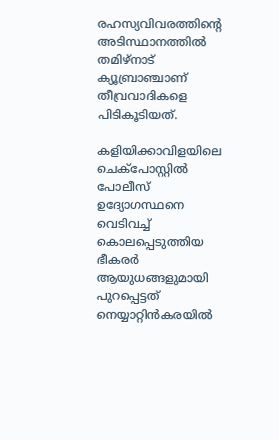രഹസ്യവിവരത്തിന്റെ അടിസ്ഥാനത്തില്‍ തമിഴ്‌നാട് ക്യൂബ്രാഞ്ചാണ് തീവ്രവാദികളെ പിടികൂടിയത്.

കളിയിക്കാവിളയിലെ ചെക്പോസ്റ്റില്‍ പോലീസ് ഉദ്യോഗസ്ഥനെ വെടിവച്ച് കൊലപ്പെടുത്തിയ ഭീകരര്‍ ആയുധങ്ങളുമായി പുറപ്പെട്ടത് നെയ്യാറ്റിന്‍കരയില്‍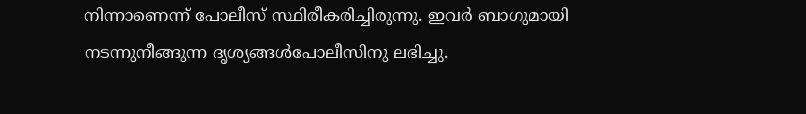നിന്നാണെന്ന് പോലീസ് സ്ഥിരീകരിച്ചിരുന്നു. ഇവര്‍ ബാഗുമായി നടന്നുനീങ്ങുന്ന ദൃശ്യങ്ങള്‍പോലീസിനു ലഭിച്ചു.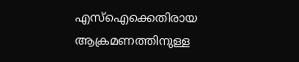എസ്ഐക്കെതിരായ ആക്രമണത്തിനുള്ള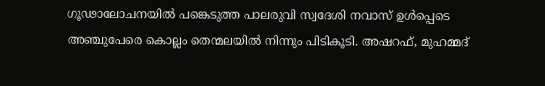ഗൂഢാലോചനയില്‍ പങ്കെടുത്ത പാലരുവി സ്വദേശി നവാസ് ഉള്‍പ്പെടെ അഞ്ചുപേരെ കൊല്ലം തെന്മലയില്‍ നിന്നും പിടികൂടി. അഷറഫ്, മുഹമ്മദ്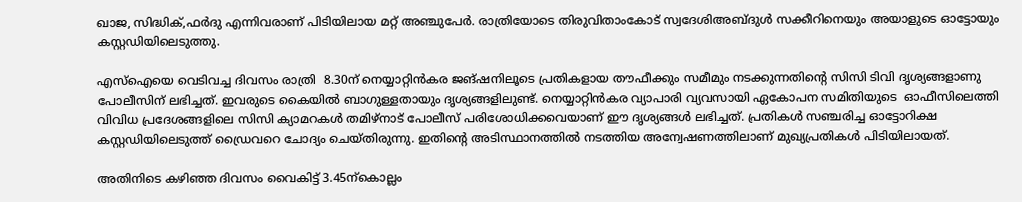ഖാജ, സിദ്ധിക്,ഫര്‍ദു എന്നിവരാണ് പിടിയിലായ മറ്റ് അഞ്ചുപേര്‍. രാത്രിയോടെ തിരുവിതാംകോട് സ്വദേശിഅബ്ദുള്‍ സക്കീറിനെയും അയാളുടെ ഓട്ടോയും കസ്റ്റഡിയിലെടുത്തു.

എസ്ഐയെ വെടിവച്ച ദിവസം രാത്രി  8.30ന് നെയ്യാറ്റിന്‍കര ജങ്ഷനിലൂടെ പ്രതികളായ തൗഫീക്കും സമീമും നടക്കുന്നതിന്റെ സിസി ടിവി ദൃശ്യങ്ങളാണു പോലീസിന് ലഭിച്ചത്. ഇവരുടെ കൈയില്‍ ബാഗുള്ളതായും ദൃശ്യങ്ങളിലുണ്ട്. നെയ്യാറ്റിന്‍കര വ്യാപാരി വ്യവസായി ഏകോപന സമിതിയുടെ  ഓഫീസിലെത്തി വിവിധ പ്രദേശങ്ങളിലെ സിസി ക്യാമറകള്‍ തമിഴ്നാട് പോലീസ് പരിശോധിക്കവെയാണ് ഈ ദൃശ്യങ്ങള്‍ ലഭിച്ചത്. പ്രതികള്‍ സഞ്ചരിച്ച ഓട്ടോറിക്ഷ കസ്റ്റഡിയിലെടുത്ത് ഡ്രൈവറെ ചോദ്യം ചെയ്തിരുന്നു. ഇതിന്റെ അടിസ്ഥാനത്തില്‍ നടത്തിയ അന്വേഷണത്തിലാണ് മുഖ്യപ്രതികള്‍ പിടിയിലായത്.

അതിനിടെ കഴിഞ്ഞ ദിവസം വൈകിട്ട് 3.45ന്‌കൊല്ലം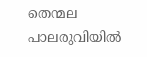തെന്മല പാലരുവിയില്‍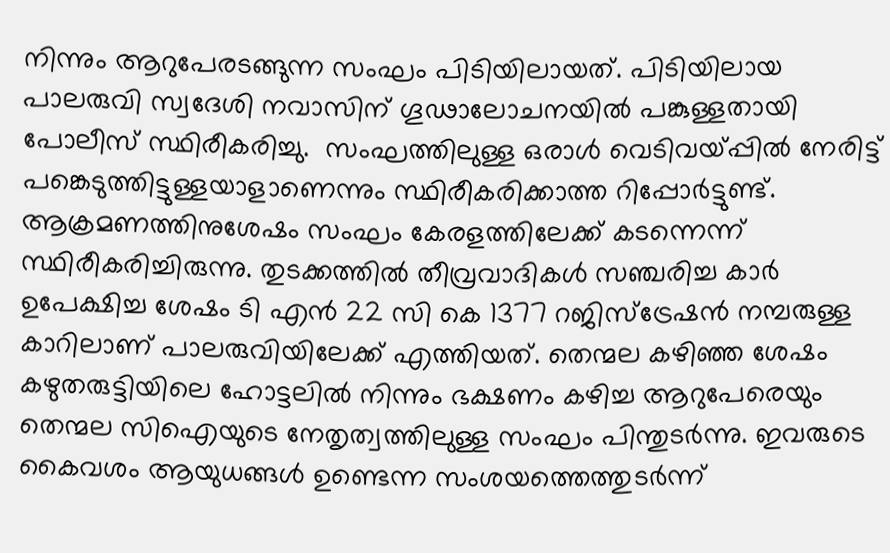നിന്നും ആറുപേരടങ്ങുന്ന സംഘം പിടിയിലായത്. പിടിയിലായ പാലരുവി സ്വദേശി നവാസിന് ഗൂഢാലോചനയില്‍ പങ്കുള്ളതായി പോലീസ് സ്ഥിരീകരിച്ചു.  സംഘത്തിലുള്ള ഒരാള്‍ വെടിവയ്‌പ്പില്‍ നേരിട്ട് പങ്കെടുത്തിട്ടുള്ളയാളാണെന്നും സ്ഥിരീകരിക്കാത്ത റിപ്പോര്‍ട്ടുണ്ട്. ആക്രമണത്തിനുശേഷം സംഘം കേരളത്തിലേക്ക് കടന്നെന്ന് സ്ഥിരീകരിച്ചിരുന്നു. തുടക്കത്തില്‍ തീവ്രവാദികള്‍ സഞ്ചരിച്ച കാര്‍ ഉപേക്ഷിച്ച ശേഷം ടി എന്‍ 22 സി കെ 1377 റജിസ്ട്രേഷന്‍ നമ്പരുള്ള കാറിലാണ് പാലരുവിയിലേക്ക് എത്തിയത്. തെന്മല കഴിഞ്ഞ ശേഷം കഴുതരുട്ടിയിലെ ഹോട്ടലില്‍ നിന്നും ഭക്ഷണം കഴിച്ച ആറുപേരെയും തെന്മല സിഐയുടെ നേതൃത്വത്തിലുള്ള സംഘം പിന്തുടര്‍ന്നു. ഇവരുടെ കൈവശം ആയുധങ്ങള്‍ ഉണ്ടെന്ന സംശയത്തെത്തുടര്‍ന്ന്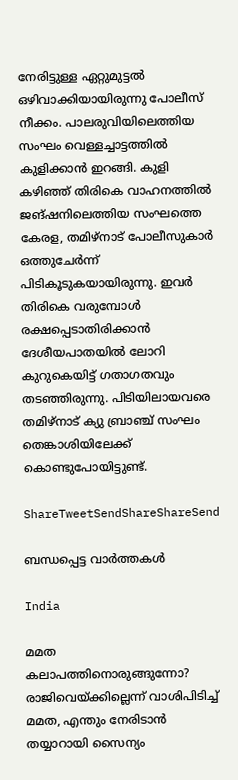നേരിട്ടുള്ള ഏറ്റുമുട്ടല്‍ ഒഴിവാക്കിയായിരുന്നു പോലീസ് നീക്കം. പാലരുവിയിലെത്തിയ സംഘം വെള്ളച്ചാട്ടത്തില്‍ കുളിക്കാന്‍ ഇറങ്ങി. കുളി കഴിഞ്ഞ് തിരികെ വാഹനത്തില്‍ ജങ്ഷനിലെത്തിയ സംഘത്തെ കേരള, തമിഴ്നാട് പോലീസുകാര്‍ ഒത്തുചേര്‍ന്ന് പിടികൂടുകയായിരുന്നു. ഇവര്‍ തിരികെ വരുമ്പോള്‍ രക്ഷപ്പെടാതിരിക്കാന്‍ ദേശീയപാതയില്‍ ലോറി കുറുകെയിട്ട് ഗതാഗതവും തടഞ്ഞിരുന്നു. പിടിയിലായവരെ തമിഴ്നാട് ക്യു ബ്രാഞ്ച് സംഘം തെങ്കാശിയിലേക്ക് കൊണ്ടുപോയിട്ടുണ്ട്.

ShareTweetSendShareShareSend

ബന്ധപ്പെട്ട വാര്‍ത്തകള്‍

India

മമത കലാപത്തിനൊരുങ്ങുന്നോ? രാജിവെയ്‌ക്കില്ലെന്ന് വാശിപിടിച്ച് മമത, എന്തും നേരിടാന്‍ തയ്യാറായി സൈന്യം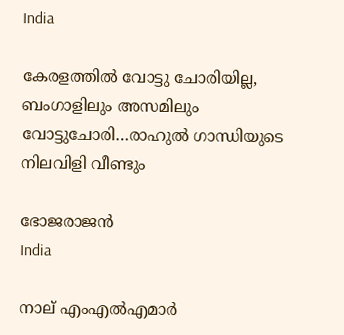India

കേരളത്തില്‍ വോട്ടു ചോരിയില്ല, ബംഗാളിലും അസമിലും വോട്ടുചോരി…രാഹുല്‍ ഗാന്ധിയുടെ നിലവിളി വീണ്ടും

ഭോജരാജന്‍
India

നാല് എംഎല്‍എമാര്‍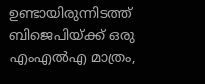ഉണ്ടായിരുന്നിടത്ത് ബിജെപിയ്‌ക്ക് ഒരു എംഎല്‍എ മാത്രം,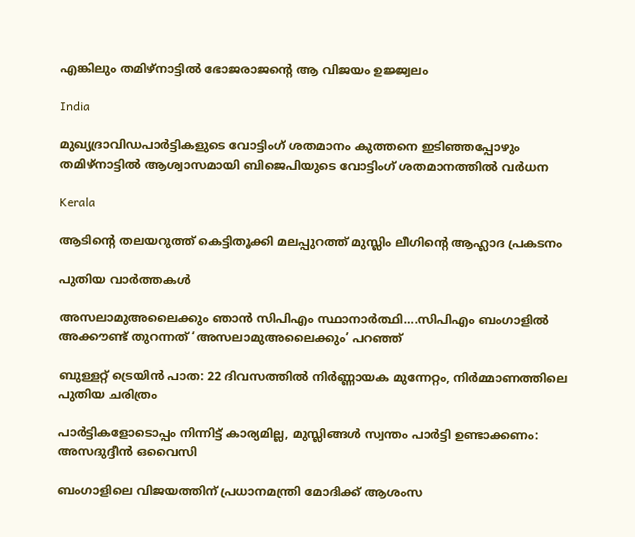എങ്കിലും തമിഴ്നാട്ടില്‍ ഭോജരാജന്റെ ആ വിജയം ഉജ്ജ്വലം

India

മുഖ്യദ്രാവിഡപാര്‍ട്ടികളുടെ വോട്ടിംഗ് ശതമാനം കുത്തനെ ഇടിഞ്ഞപ്പോഴും തമിഴ്നാട്ടില്‍ ആശ്വാസമായി ബിജെപിയുടെ വോട്ടിംഗ് ശതമാനത്തില്‍ വര്‍ധന

Kerala

ആടിന്റെ തലയറുത്ത് കെട്ടിതൂക്കി മലപ്പുറത്ത് മുസ്ലിം ലീഗിന്റെ ആഹ്ലാദ പ്രകടനം

പുതിയ വാര്‍ത്തകള്‍

അസലാമുഅലൈക്കും ഞാന്‍ സിപിഎം സ്ഥാനാര്‍ത്ഥി….സിപിഎം ബംഗാളില്‍ അക്കൗണ്ട് തുറന്നത് ‘അസലാമുഅലൈക്കും’ പറഞ്ഞ്

ബുള്ളറ്റ് ട്രെയിൻ പാത: 22 ദിവസത്തിൽ നിർണ്ണായക മുന്നേറ്റം, നിർമ്മാണത്തിലെ പുതിയ ചരിത്രം

പാർട്ടികളോടൊപ്പം നിന്നിട്ട് കാര്യമില്ല, മുസ്ലിങ്ങൾ സ്വന്തം പാർട്ടി ഉണ്ടാക്കണം: അസദുദ്ദീൻ ഒവൈസി

ബംഗാളിലെ വിജയത്തിന് പ്രധാനമന്ത്രി മോദിക്ക് ആശംസ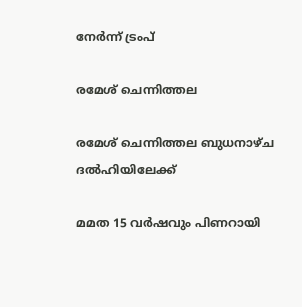നേർന്ന് ട്രംപ്

രമേശ് ചെന്നിത്തല

രമേശ് ചെന്നിത്തല ബുധനാഴ്ച ദല്‍ഹിയിലേക്ക്

മമത 15 വര്‍ഷവും പിണറായി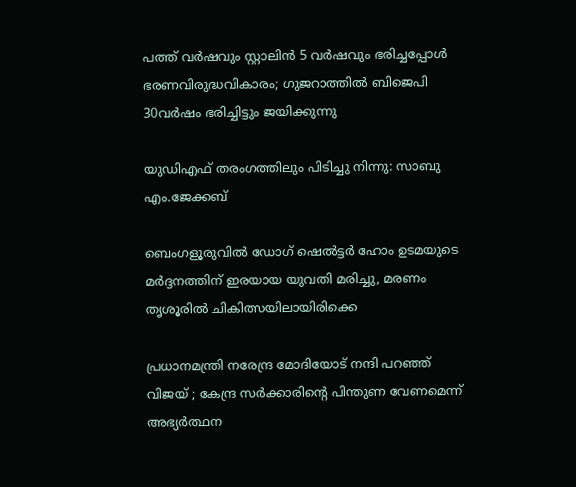പത്ത് വര്‍ഷവും സ്റ്റാലിന്‍ 5 വര്‍ഷവും ഭരിച്ചപ്പോള്‍ ഭരണവിരുദ്ധവികാരം; ഗുജറാത്തില്‍ ബിജെപി 30വര്‍ഷം ഭരിച്ചിട്ടും ജയിക്കുന്നു

യുഡിഎഫ് തരംഗത്തിലും പിടിച്ചു നിന്നു: സാബു എം.ജേക്കബ്

ബെംഗളൂരുവില്‍ ഡോഗ് ഷെല്‍ട്ടര്‍ ഹോം ഉടമയുടെ മര്‍ദ്ദനത്തിന് ഇരയായ യുവതി മരിച്ചു, മരണം തൃശൂരില്‍ ചികിത്സയിലായിരിക്കെ

പ്രധാനമന്ത്രി നരേന്ദ്ര മോദിയോട് നന്ദി പറഞ്ഞ് വിജയ് ; കേന്ദ്ര സർക്കാരിന്റെ പിന്തുണ വേണമെന്ന് അഭ്യർത്ഥന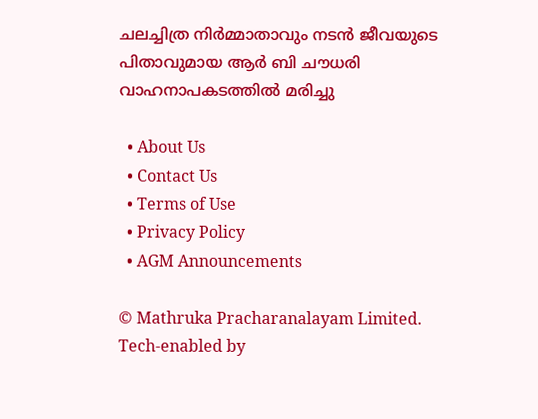ചലച്ചിത്ര നിര്‍മ്മാതാവും നടന്‍ ജീവയുടെ പിതാവുമായ ആര്‍ ബി ചൗധരി വാഹനാപകടത്തില്‍ മരിച്ചു

  • About Us
  • Contact Us
  • Terms of Use
  • Privacy Policy
  • AGM Announcements

© Mathruka Pracharanalayam Limited.
Tech-enabled by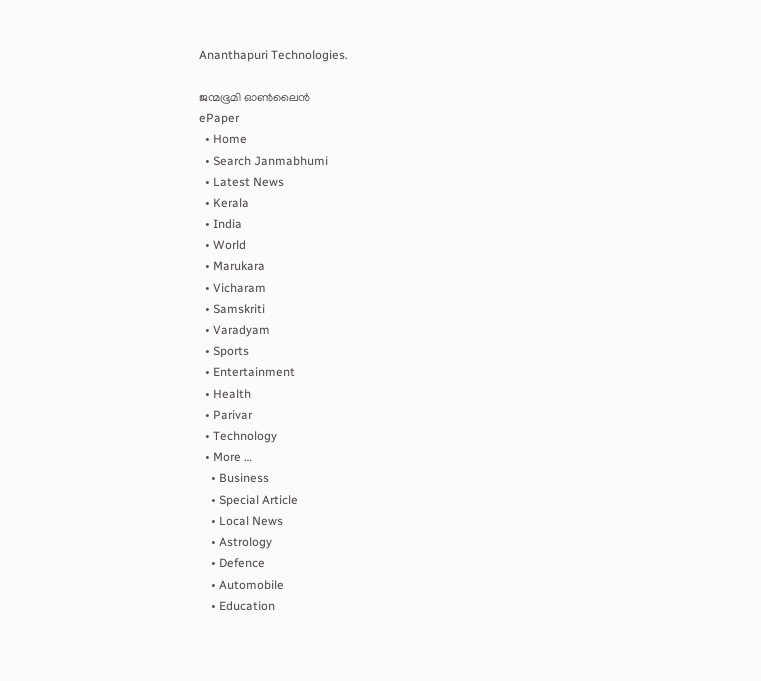Ananthapuri Technologies.

ജന്മഭൂമി ഓണ്‍ലൈന്‍
ePaper
  • Home
  • Search Janmabhumi
  • Latest News
  • Kerala
  • India
  • World
  • Marukara
  • Vicharam
  • Samskriti
  • Varadyam
  • Sports
  • Entertainment
  • Health
  • Parivar
  • Technology
  • More …
    • Business
    • Special Article
    • Local News
    • Astrology
    • Defence
    • Automobile
    • Education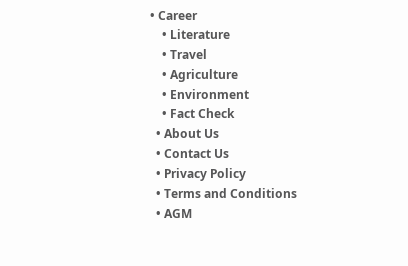• Career
    • Literature
    • Travel
    • Agriculture
    • Environment
    • Fact Check
  • About Us
  • Contact Us
  • Privacy Policy
  • Terms and Conditions
  • AGM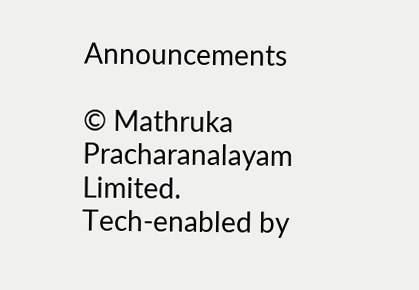Announcements

© Mathruka Pracharanalayam Limited.
Tech-enabled by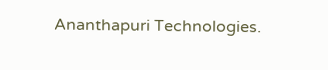Ananthapuri Technologies.